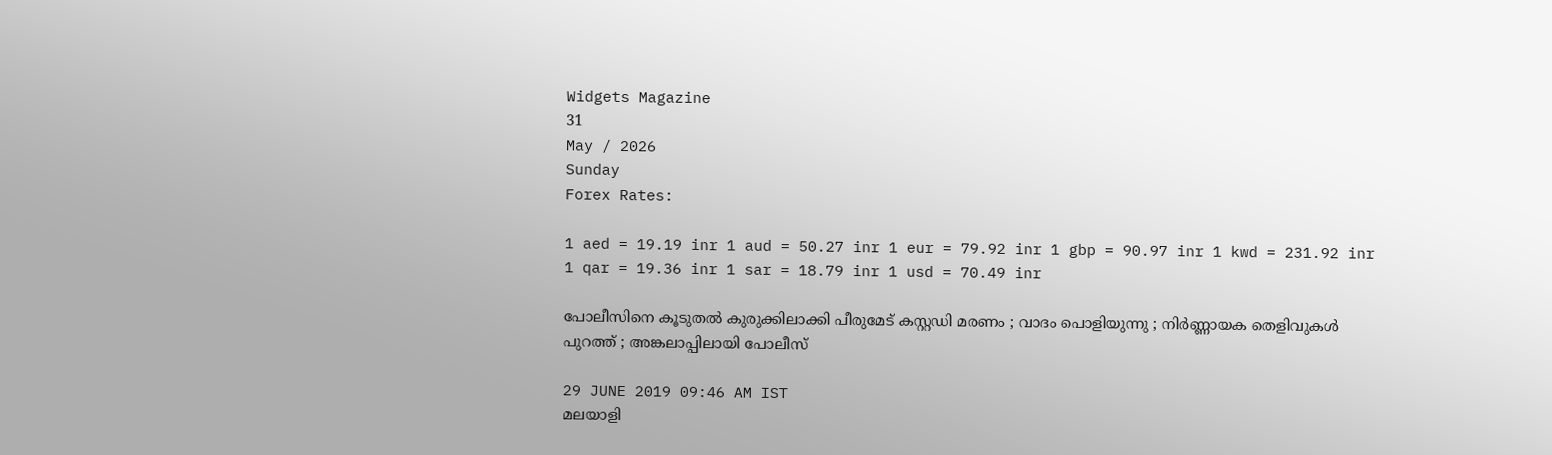Widgets Magazine
31
May / 2026
Sunday
Forex Rates:

1 aed = 19.19 inr 1 aud = 50.27 inr 1 eur = 79.92 inr 1 gbp = 90.97 inr 1 kwd = 231.92 inr 1 qar = 19.36 inr 1 sar = 18.79 inr 1 usd = 70.49 inr

പോലീസിനെ കൂടുതൽ കുരുക്കിലാക്കി പീരുമേട് കസ്റ്റഡി മരണം ; വാദം പൊളിയുന്നു ; നിർണ്ണായക തെളിവുകൾ പുറത്ത് ; അങ്കലാപ്പിലായി പോലീസ്

29 JUNE 2019 09:46 AM IST
മലയാളി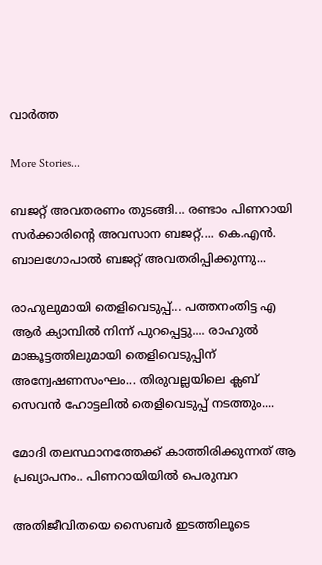വാര്‍ത്ത

More Stories...

ബജറ്റ് അവതരണം തുടങ്ങി... രണ്ടാം പിണറായി സർക്കാരിന്റെ അവസാന ബജറ്റ്.... കെ.എൻ. ബാലഗോപാൽ ബജറ്റ് അവതരിപ്പിക്കുന്നു...

രാഹുലുമായി തെളിവെടുപ്പ്... പത്തനംതിട്ട എ ആർ ക്യാമ്പിൽ നിന്ന് പുറപ്പെട്ടു.... രാഹുൽ മാങ്കൂട്ടത്തിലുമായി തെളിവെടുപ്പിന് അന്വേഷണസംഘം... തിരുവല്ലയിലെ ക്ലബ് സെവൻ ഹോട്ടലിൽ തെളിവെടുപ്പ് നടത്തും....

മോദി തലസ്ഥാനത്തേക്ക് കാത്തിരിക്കുന്നത് ആ പ്രഖ്യാപനം.. പിണറായിയിൽ പെരുമ്പറ

അതിജീവിതയെ സൈബർ ഇടത്തിലൂടെ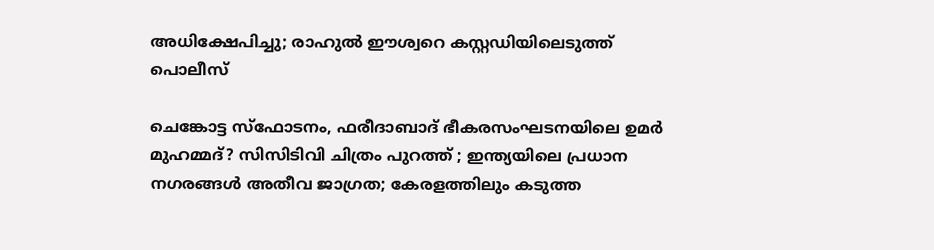അധിക്ഷേപിച്ചു; രാഹുൽ ഈശ്വറെ കസ്റ്റഡിയിലെടുത്ത് പൊലീസ്

ചെങ്കോട്ട സ്ഫോടനം, ഫരീദാബാദ് ഭീകരസംഘടനയിലെ ഉമർ മുഹമ്മദ്? സിസിടിവി ചിത്രം പുറത്ത് ; ഇന്ത്യയിലെ പ്രധാന നഗരങ്ങൾ അതീവ ജാഗ്രത; കേരളത്തിലും കടുത്ത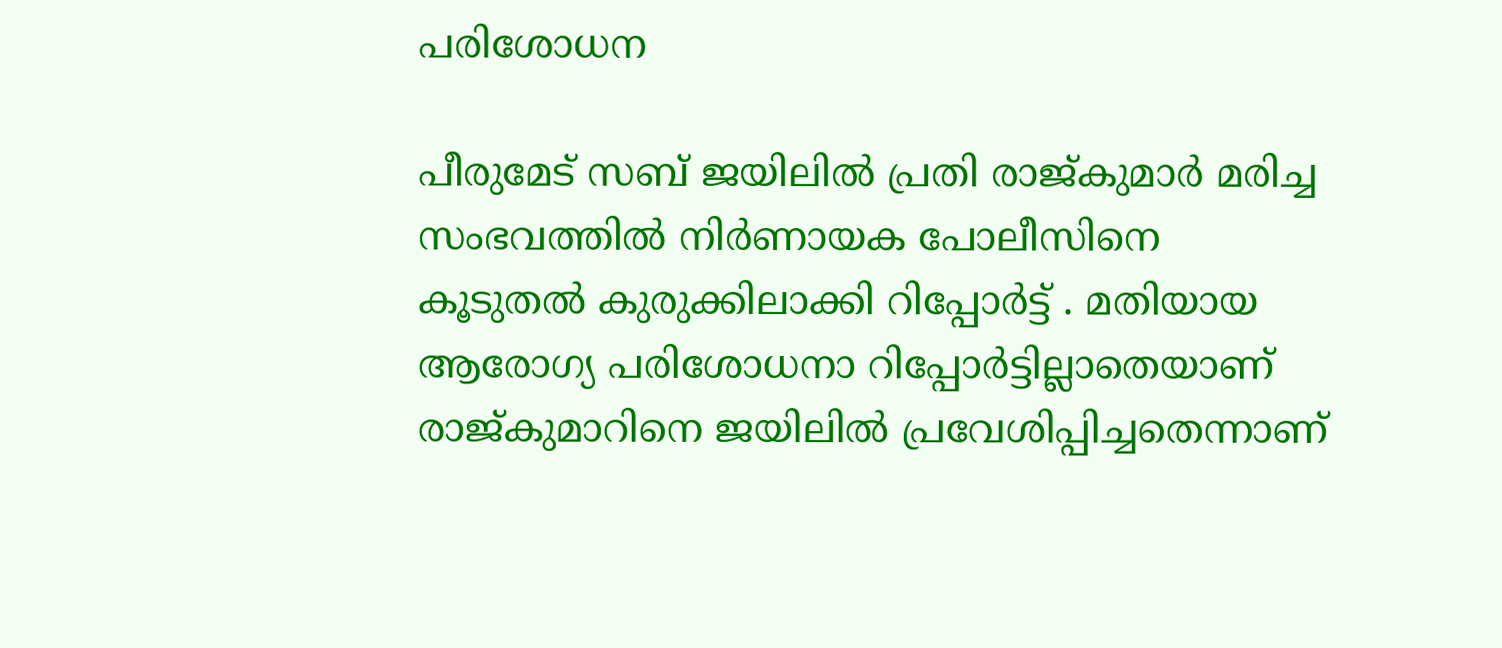പരിശോധന

പീരുമേട് സബ് ജയിലില്‍ പ്രതി രാജ്‌കുമാർ മരിച്ച സംഭവത്തില്‍ നിർണായക പോലീസിനെ കൂടുതൽ കുരുക്കിലാക്കി റിപ്പോർട്ട് . മതിയായ ആരോഗ്യ പരിശോധനാ റിപ്പോര്‍ട്ടില്ലാതെയാണ് രാജ്‌കുമാറിനെ ജയിലിൽ പ്രവേശിപ്പിച്ചതെന്നാണ്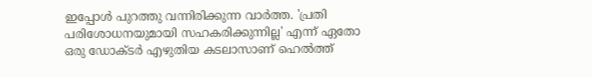ഇപ്പോൾ പുറത്തു വന്നിരിക്കുന്ന വാർത്ത. 'പ്രതി പരിശോധനയുമായി സഹകരിക്കുന്നില്ല' എന്ന് ഏതോ ഒരു ഡോക്ടര്‍ എഴുതിയ കടലാസാണ് ഹെല്‍ത്ത്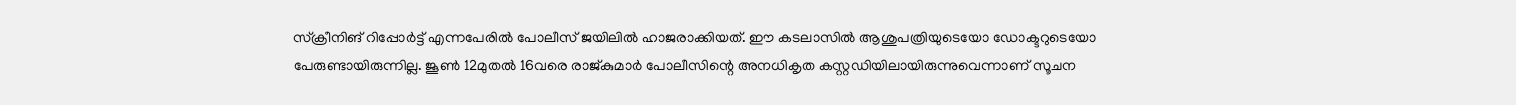സ്‌ക്രീനിങ് റിപ്പോര്‍ട്ട് എന്നപേരില്‍ പോലീസ് ജയിലില്‍ ഹാജരാക്കിയത്. ഈ കടലാസില്‍ ആശുപത്രിയുടെയോ ഡോക്ടറുടെയോ പേരുണ്ടായിരുന്നില്ല. ജൂണ്‍ 12മുതല്‍ 16വരെ രാജ്കുമാര്‍ പോലീസിന്റെ അനധികൃത കസ്റ്റഡിയിലായിരുന്നുവെന്നാണ് സൂചന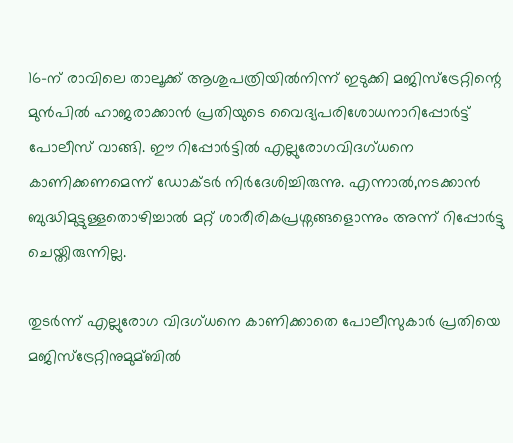16-ന് രാവിലെ താലൂക്ക് ആശുപത്രിയില്‍നിന്ന് ഇടുക്കി മജിസ്‌ട്രേറ്റിന്റെ മുൻപിൽ ഹാജരാക്കാന്‍ പ്രതിയുടെ വൈദ്യപരിശോധനാറിപ്പോര്‍ട്ട് പോലീസ് വാങ്ങി. ഈ റിപ്പോര്‍ട്ടില്‍ എല്ലുരോഗവിദഗ്ധനെ കാണിക്കണമെന്ന് ഡോക്ടര്‍ നിര്‍ദേശിച്ചിരുന്നു. എന്നാല്‍,നടക്കാന്‍ ബുദ്ധിമുട്ടുള്ളതൊഴിച്ചാല്‍ മറ്റ് ശാരീരികപ്രശ്നങ്ങളൊന്നും അന്ന് റിപ്പോര്‍ട്ടു ചെയ്തിരുന്നില്ല.

തുടർന്ന് എല്ലുരോഗ വിദഗ്ധനെ കാണിക്കാതെ പോലീസുകാര്‍ പ്രതിയെ മജിസ്‌ട്രേറ്റിനുമുമ്ബില്‍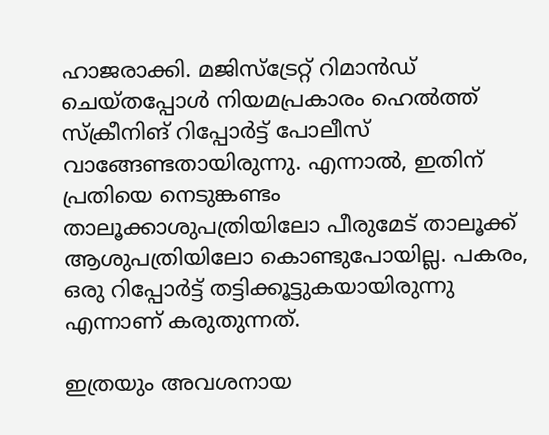ഹാജരാക്കി. മജിസ്‌ട്രേറ്റ് റിമാന്‍ഡ് ചെയ്തപ്പോള്‍ നിയമപ്രകാരം ഹെല്‍ത്ത് സ്‌ക്രീനിങ് റിപ്പോര്‍ട്ട് പോലീസ് വാങ്ങേണ്ടതായിരുന്നു. എന്നാല്‍, ഇതിന് പ്രതിയെ നെടുങ്കണ്ടം താലൂക്കാശുപത്രിയിലോ പീരുമേട് താലൂക്ക് ആശുപത്രിയിലോ കൊണ്ടുപോയില്ല. പകരം, ഒരു റിപ്പോര്‍ട്ട് തട്ടിക്കൂട്ടുകയായിരുന്നു എന്നാണ് കരുതുന്നത്.

ഇത്രയും അവശനായ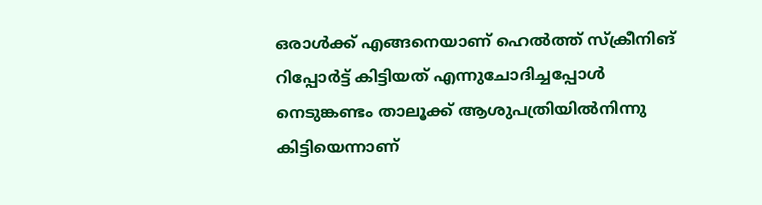ഒരാള്‍ക്ക് എങ്ങനെയാണ് ഹെല്‍ത്ത് സ്‌ക്രീനിങ് റിപ്പോര്‍ട്ട് കിട്ടിയത് എന്നുചോദിച്ചപ്പോള്‍ നെടുങ്കണ്ടം താലൂക്ക് ആശുപത്രിയില്‍നിന്നു കിട്ടിയെന്നാണ്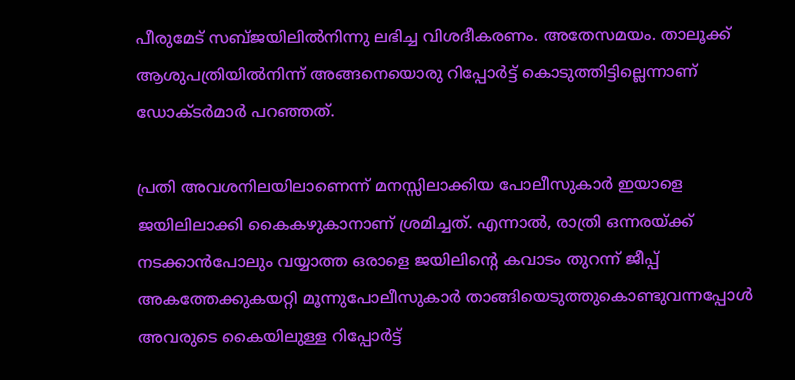പീരുമേട് സബ്ജയിലില്‍നിന്നു ലഭിച്ച വിശദീകരണം. അതേസമയം. താലൂക്ക് ആശുപത്രിയില്‍നിന്ന് അങ്ങനെയൊരു റിപ്പോര്‍ട്ട് കൊടുത്തിട്ടില്ലെന്നാണ് ഡോക്ടര്‍മാര്‍ പറഞ്ഞത്.

പ്രതി അവശനിലയിലാണെന്ന് മനസ്സിലാക്കിയ പോലീസുകാര്‍ ഇയാളെ ജയിലിലാക്കി കൈകഴുകാനാണ് ശ്രമിച്ചത്. എന്നാല്‍, രാത്രി ഒന്നരയ്ക്ക് നടക്കാന്‍പോലും വയ്യാത്ത ഒരാളെ ജയിലിന്റെ കവാടം തുറന്ന് ജീപ്പ് അകത്തേക്കുകയറ്റി മൂന്നുപോലീസുകാര്‍ താങ്ങിയെടുത്തുകൊണ്ടുവന്നപ്പോള്‍ അവരുടെ കൈയിലുള്ള റിപ്പോര്‍ട്ട്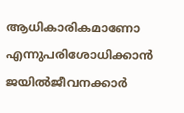ആധികാരികമാണോ എന്നുപരിശോധിക്കാന്‍ ജയില്‍ജീവനക്കാര്‍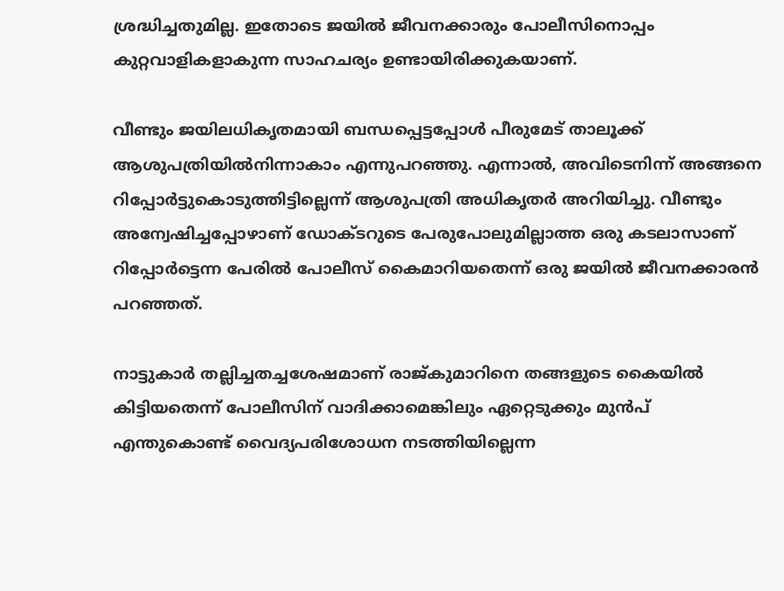ശ്രദ്ധിച്ചതുമില്ല. ഇതോടെ ജയില്‍ ജീവനക്കാരും പോലീസിനൊപ്പം കുറ്റവാളികളാകുന്ന സാഹചര്യം ഉണ്ടായിരിക്കുകയാണ്.

വീണ്ടും ജയിലധികൃതമായി ബന്ധപ്പെട്ടപ്പോള്‍ പീരുമേട് താലൂക്ക് ആശുപത്രിയില്‍നിന്നാകാം എന്നുപറഞ്ഞു. എന്നാല്‍, അവിടെനിന്ന് അങ്ങനെ റിപ്പോര്‍ട്ടുകൊടുത്തിട്ടില്ലെന്ന് ആശുപത്രി അധികൃതര്‍ അറിയിച്ചു. വീണ്ടും അന്വേഷിച്ചപ്പോഴാണ് ഡോക്ടറുടെ പേരുപോലുമില്ലാത്ത ഒരു കടലാസാണ് റിപ്പോര്‍ട്ടെന്ന പേരില്‍ പോലീസ് കൈമാറിയതെന്ന് ഒരു ജയില്‍ ജീവനക്കാരന്‍ പറഞ്ഞത്.

നാട്ടുകാര്‍ തല്ലിച്ചതച്ചശേഷമാണ് രാജ്കുമാറിനെ തങ്ങളുടെ കൈയില്‍ കിട്ടിയതെന്ന് പോലീസിന് വാദിക്കാമെങ്കിലും ഏറ്റെടുക്കും മുൻപ് എന്തുകൊണ്ട് വൈദ്യപരിശോധന നടത്തിയില്ലെന്ന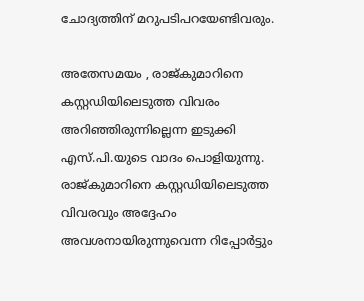ചോദ്യത്തിന് മറുപടിപറയേണ്ടിവരും.

അതേസമയം , രാജ്കുമാറിനെ കസ്റ്റഡിയിലെടുത്ത വിവരം അറിഞ്ഞിരുന്നില്ലെന്ന ഇടുക്കി എസ്.പി.യുടെ വാദം പൊളിയുന്നു. രാജ്കുമാറിനെ കസ്റ്റഡിയിലെടുത്ത വിവരവും അദ്ദേഹം അവശനായിരുന്നുവെന്ന റിപ്പോര്‍ട്ടും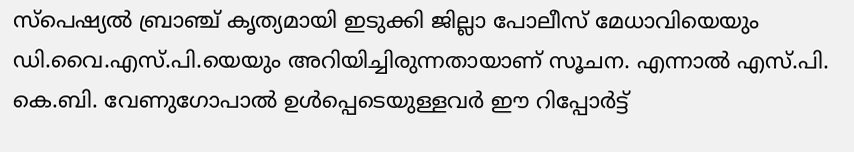സ്‌പെഷ്യല്‍ ബ്രാഞ്ച് കൃത്യമായി ഇടുക്കി ജില്ലാ പോലീസ് മേധാവിയെയും ഡി.വൈ.എസ്.പി.യെയും അറിയിച്ചിരുന്നതായാണ് സൂചന. എന്നാല്‍ എസ്.പി. കെ.ബി. വേണുഗോപാല്‍ ഉള്‍പ്പെടെയുള്ളവര്‍ ഈ റിപ്പോര്‍ട്ട്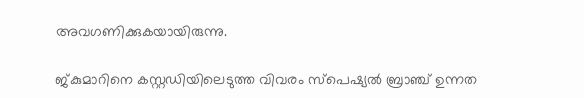അവഗണിക്കുകയായിരുന്നു.

ജ്കുമാറിനെ കസ്റ്റഡിയിലെടുത്ത വിവരം സ്‌പെഷ്യല്‍ ബ്രാഞ്ച് ഉന്നത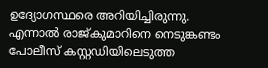ഉദ്യോഗസ്ഥരെ അറിയിച്ചിരുന്നു. എന്നാല്‍ രാജ്കുമാറിനെ നെടുങ്കണ്ടം പോലീസ് കസ്റ്റഡിയിലെടുത്ത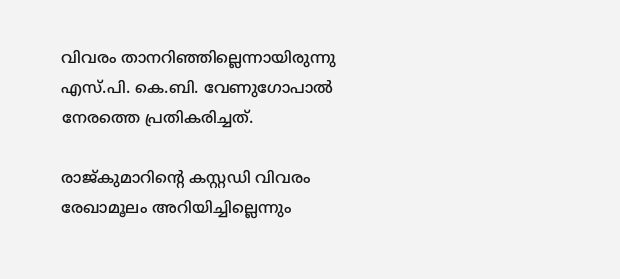വിവരം താനറിഞ്ഞില്ലെന്നായിരുന്നു എസ്.പി. കെ.ബി. വേണുഗോപാല്‍ നേരത്തെ പ്രതികരിച്ചത്.

രാജ്കുമാറിന്റെ കസ്റ്റഡി വിവരം രേഖാമൂലം അറിയിച്ചില്ലെന്നും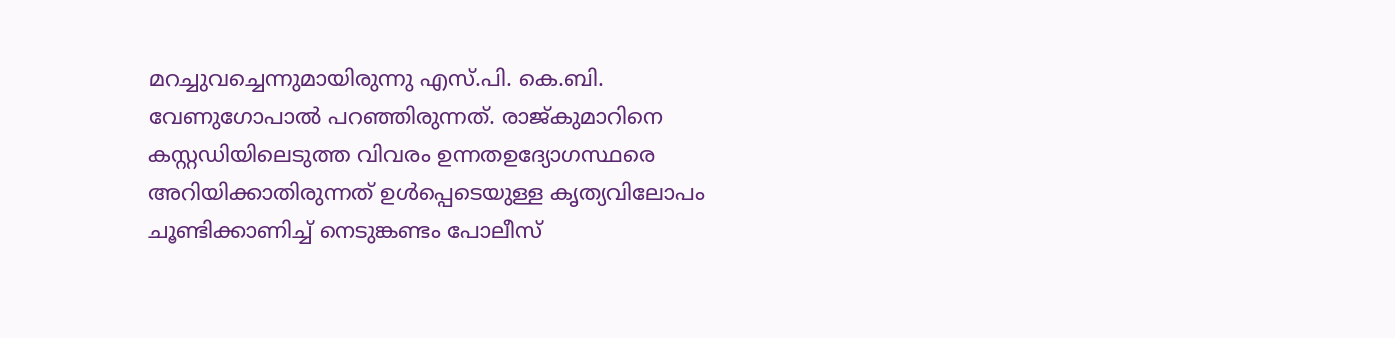മറച്ചുവച്ചെന്നുമായിരുന്നു എസ്.പി. കെ.ബി. വേണുഗോപാല്‍ പറഞ്ഞിരുന്നത്. രാജ്കുമാറിനെ കസ്റ്റഡിയിലെടുത്ത വിവരം ഉന്നതഉദ്യോഗസ്ഥരെ അറിയിക്കാതിരുന്നത് ഉള്‍പ്പെടെയുള്ള കൃത്യവിലോപം ചൂണ്ടിക്കാണിച്ച് നെടുങ്കണ്ടം പോലീസ്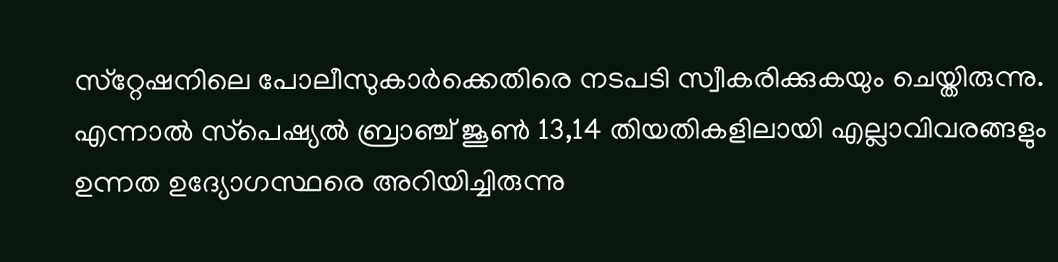സ്‌റ്റേഷനിലെ പോലീസുകാര്‍ക്കെതിരെ നടപടി സ്വീകരിക്കുകയും ചെയ്തിരുന്നു. എന്നാല്‍ സ്‌പെഷ്യല്‍ ബ്രാഞ്ച് ജൂണ്‍ 13,14 തിയതികളിലായി എല്ലാവിവരങ്ങളും ഉന്നത ഉദ്യോഗസ്ഥരെ അറിയിച്ചിരുന്നു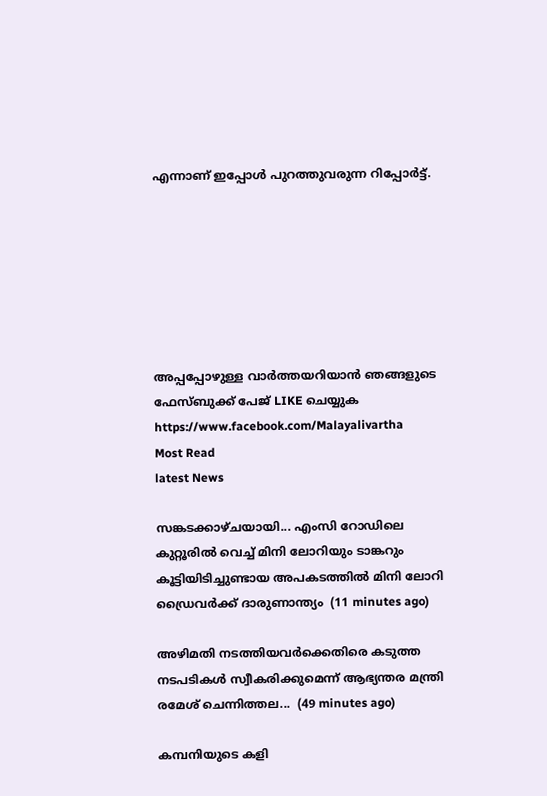എന്നാണ് ഇപ്പോള്‍ പുറത്തുവരുന്ന റിപ്പോര്‍ട്ട്.







അപ്പപ്പോഴുള്ള വാര്‍ത്തയറിയാന്‍ ഞങ്ങളുടെ ഫേസ്‌ബുക്ക്‌ പേജ് LIKE ചെയ്യുക
https://www.facebook.com/Malayalivartha
Most Read
latest News

സങ്കടക്കാഴ്ചയായി... എംസി റോഡിലെ കുറ്റൂരിൽ വെച്ച് മിനി ലോറിയും ടാങ്കറും കൂട്ടിയിടിച്ചുണ്ടായ അപകടത്തിൽ മിനി ലോറി ഡ്രൈവർക്ക് ദാരുണാന്ത്യം  (11 minutes ago)

അഴിമതി നടത്തിയവർക്കെതിരെ കടുത്ത നടപടികൾ സ്വീകരിക്കുമെന്ന് ആഭ്യന്തര മന്ത്രി രമേശ് ചെന്നിത്തല...  (49 minutes ago)

കമ്പനിയുടെ കളി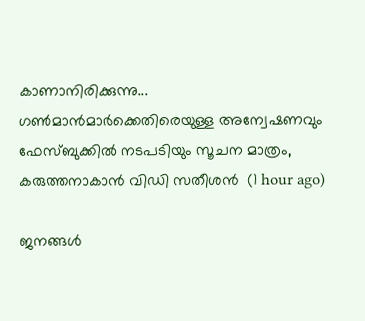കാണാനിരിക്കുന്നു... ഗൺമാൻമാർക്കെതിരെയുള്ള അന്വേഷണവും ഫേസ്ബുക്കിൽ നടപടിയും സൂചന മാത്രം, കരുത്തനാകാൻ വിഡി സതീശൻ  (1 hour ago)

ജനങ്ങൾ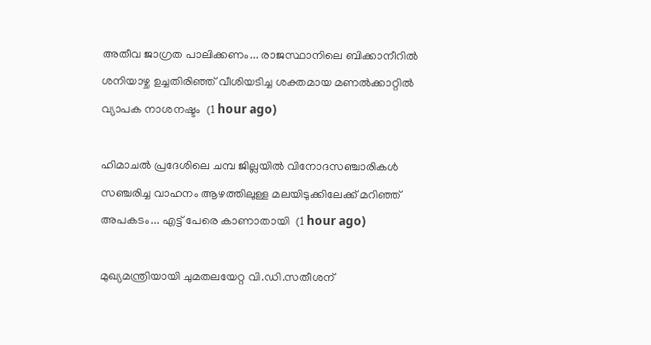അതീവ ജാഗ്രത പാലിക്കണം... രാജസ്ഥാനിലെ ബിക്കാനീറിൽ ശനിയാഴ്ച ഉച്ചതിരിഞ്ഞ് വീശിയടിച്ച ശക്തമായ മണൽക്കാറ്റിൽ വ്യാപക നാശനഷ്ടം  (1 hour ago)

ഹിമാചൽ പ്രദേശിലെ ചമ്പ ജില്ലയിൽ വിനോദസഞ്ചാരികൾ സഞ്ചരിച്ച വാഹനം ആഴത്തിലുള്ള മലയിടുക്കിലേക്ക് മറിഞ്ഞ് അപകടം... എട്ട് പേരെ കാണാതായി  (1 hour ago)

മുഖ്യമന്ത്രിയായി ചുമതലയേറ്റ വി.ഡി.സതീശന്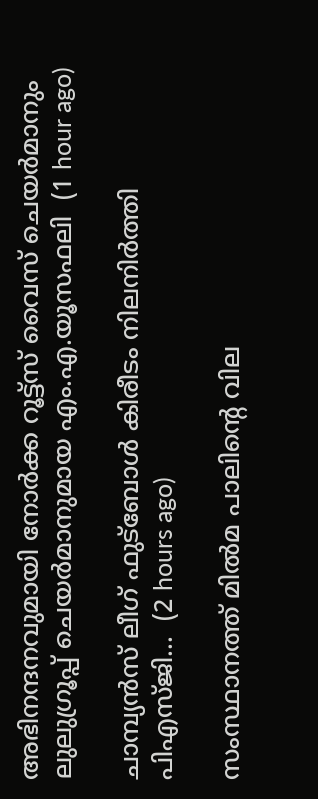അഭിനന്ദനവുമായി നോർക്ക റൂട്ട്സ് വൈസ് ചെയർമാനും ലുലുഗ്രൂപ്പ് ചെയർമാനുമായ എം.എ.യൂസഫലി  (1 hour ago)

ചാമ്പ്യൻസ്‌ ലീഗ്‌ ഫുട്‌ബോൾ കിരീടം നിലനിർത്തി പിഎസ്‌ജി...  (2 hours ago)

സംസ്ഥാനത്ത് മില്‍മ പാലിന്റെ വില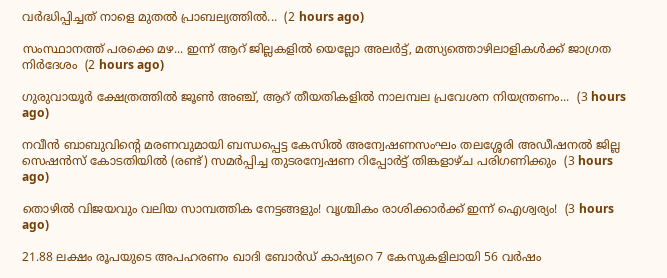വര്‍ദ്ധിപ്പിച്ചത് നാളെ മുതല്‍ പ്രാബല്യത്തില്‍...  (2 hours ago)

സംസ്ഥാനത്ത് പരക്കെ മഴ... ഇന്ന് ആറ് ജില്ലകളിൽ യെല്ലോ അലർട്ട്, മത്സ്യത്തൊഴിലാളികൾക്ക് ജാഗ്രത നിർദേശം  (2 hours ago)

ഗുരുവായൂര്‍ ക്ഷേത്രത്തില്‍ ജൂണ്‍ അഞ്ച്, ആറ് തീയതികളില്‍ നാലമ്പല പ്രവേശന നിയന്ത്രണം...  (3 hours ago)

നവീൻ ബാബുവിന്റെ മരണവുമായി ബന്ധപ്പെട്ട കേസിൽ അന്വേഷണസംഘം തലശ്ശേരി അഡീഷനൽ ജില്ല സെഷൻസ് കോടതിയിൽ (രണ്ട്) സമർപ്പിച്ച തുടരന്വേഷണ റിപ്പോർട്ട് തിങ്കളാഴ്ച പരിഗണിക്കും  (3 hours ago)

തൊഴിൽ വിജയവും വലിയ സാമ്പത്തിക നേട്ടങ്ങളും! വൃശ്ചികം രാശിക്കാർക്ക് ഇന്ന് ഐശ്വര്യം!  (3 hours ago)

21.88 ലക്ഷം രൂപയുടെ അപഹരണം ഖാദി ബോർഡ് കാഷ്യറെ 7 കേസുകളിലായി 56 വർഷം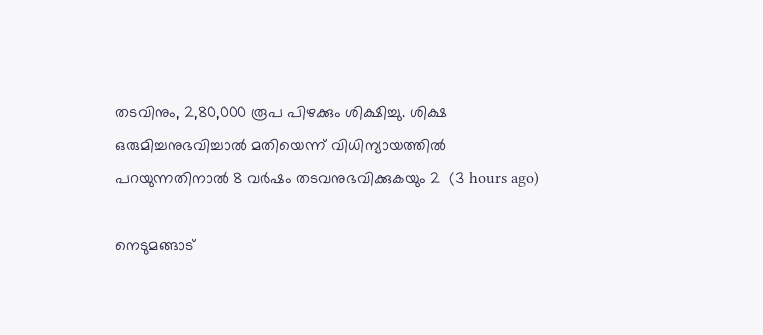തടവിനും, 2,80,000 രൂപ പിഴക്കും ശിക്ഷിച്ചു. ശിക്ഷ ഒരുമിച്ചനുഭവിച്ചാൽ മതിയെന്ന് വിധിന്യായത്തിൽ പറയുന്നതിനാൽ 8 വർഷം തടവനുഭവിക്കുകയും 2  (3 hours ago)

നെടുമങ്ങാട്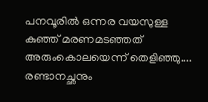പനവൂരിൽ ഒന്നര വയസുള്ള കുഞ്ഞ് മരണമടഞ്ഞത് അരുംകൊലയെന്ന് തെളിഞ്ഞു.... രണ്ടാനച്ഛനും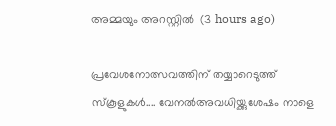അമ്മയും അറസ്റ്റിൽ  (3 hours ago)

പ്രവേശനോത്സവത്തിന് തയ്യാറെടുത്ത് സ്കൂളുകൾ.... വേനൽഅവധിയ്ക്കുശേഷം നാളെ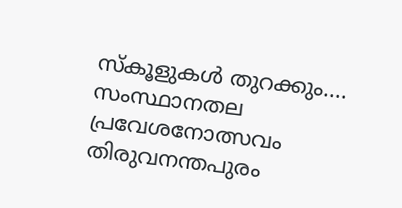സ്കൂളുകൾ തുറക്കും.... സംസ്ഥാനതല പ്രവേശനോത്സവം തിരുവനന്തപുരം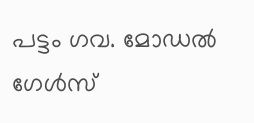പട്ടം ഗവ. മോഡൽ ഗേൾസ്‌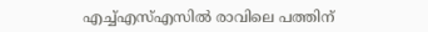എച്ച്‌എസ്‌എസിൽ രാവിലെ പത്തിന്‌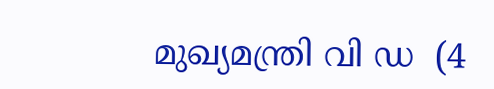മുഖ്യമന്ത്രി വി ഡ  (4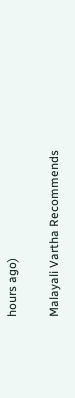hours ago)

Malayali Vartha Recommends